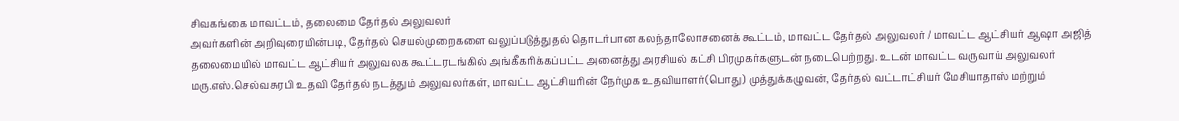சிவகங்கை மாவட்டம், தலைமை தேர்தல் அலுவலர்
அவர்களின் அறிவுரையின்படி, தேர்தல் செயல்முறைகளை வலுப்படுத்துதல் தொடர்பான கலந்தாலோசனைக் கூட்டம், மாவட்ட தேர்தல் அலுவலர் / மாவட்ட ஆட்சியர் ஆஷா அஜித் தலைமையில் மாவட்ட ஆட்சியர் அலுவலக கூட்டரடங்கில் அங்கீகரிக்கப்பட்ட அனைத்து அரசியல் கட்சி பிரமுகர்களுடன் நடைபெற்றது. உடன் மாவட்ட வருவாய் அலுவலர் மரு.எஸ்.செல்வசுரபி உதவி தேர்தல் நடத்தும் அலுவலர்கள், மாவட்ட ஆட்சியரின் நேர்முக உதவியாளர்(பொது) முத்துக்கழுவன், தேர்தல் வட்டாட்சியர் மேசியாதாஸ் மற்றும்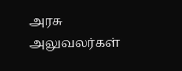அரசு அலுவலர்கள்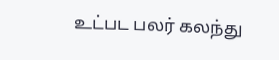உட்பட பலர் கலந்து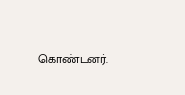கொண்டனர்.